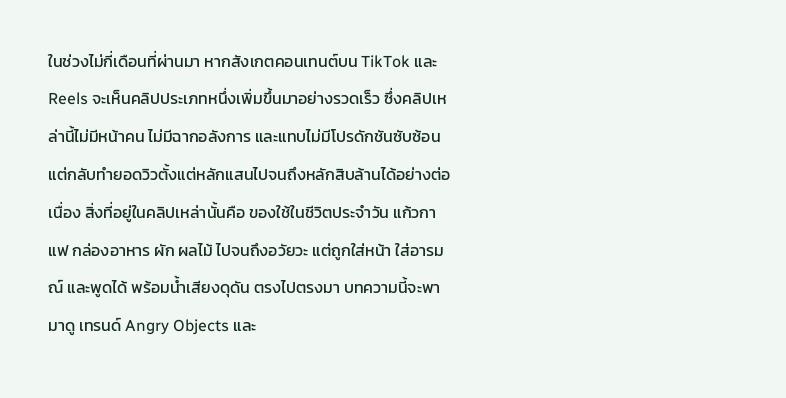ในช่วงไม่กี่เดือนที่ผ่านมา หากสังเกตคอนเทนต์บน TikTok และ Reels จะเห็นคลิปประเภทหนึ่งเพิ่มขึ้นมาอย่างรวดเร็ว ซึ่งคลิปเหล่านี้ไม่มีหน้าคน ไม่มีฉากอลังการ และแทบไม่มีโปรดักชันซับซ้อน แต่กลับทำยอดวิวตั้งแต่หลักแสนไปจนถึงหลักสิบล้านได้อย่างต่อเนื่อง สิ่งที่อยู่ในคลิปเหล่านั้นคือ ของใช้ในชีวิตประจำวัน แก้วกาแฟ กล่องอาหาร ผัก ผลไม้ ไปจนถึงอวัยวะ แต่ถูกใส่หน้า ใส่อารมณ์ และพูดได้ พร้อมน้ำเสียงดุดัน ตรงไปตรงมา บทความนี้จะพามาดู เทรนด์ Angry Objects และ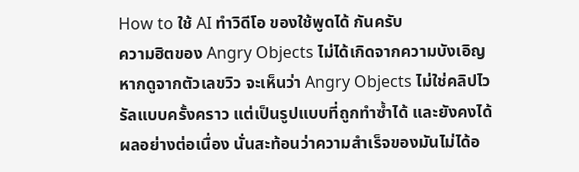How to ใช้ AI ทำวิดีโอ ของใช้พูดได้ กันครับ
ความฮิตของ Angry Objects ไม่ได้เกิดจากความบังเอิญ
หากดูจากตัวเลขวิว จะเห็นว่า Angry Objects ไม่ใช่คลิปไวรัลแบบครั้งคราว แต่เป็นรูปแบบที่ถูกทำซ้ำได้ และยังคงได้ผลอย่างต่อเนื่อง นั่นสะท้อนว่าความสำเร็จของมันไม่ได้อ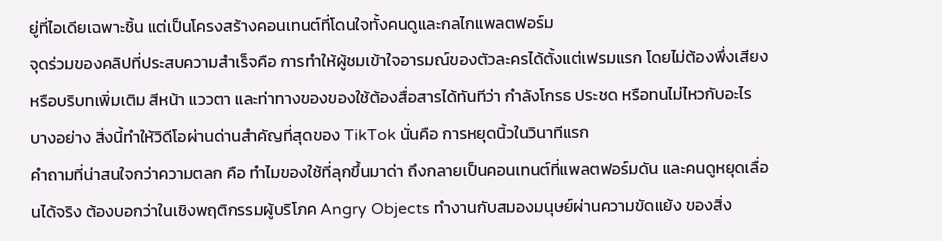ยู่ที่ไอเดียเฉพาะชิ้น แต่เป็นโครงสร้างคอนเทนต์ที่โดนใจทั้งคนดูและกลไกแพลตฟอร์ม
จุดร่วมของคลิปที่ประสบความสำเร็จคือ การทำให้ผู้ชมเข้าใจอารมณ์ของตัวละครได้ตั้งแต่เฟรมแรก โดยไม่ต้องพึ่งเสียงหรือบริบทเพิ่มเติม สีหน้า แววตา และท่าทางของของใช้ต้องสื่อสารได้ทันทีว่า กำลังโกรธ ประชด หรือทนไม่ไหวกับอะไรบางอย่าง สิ่งนี้ทำให้วิดีโอผ่านด่านสำคัญที่สุดของ TikTok นั่นคือ การหยุดนิ้วในวินาทีแรก
คำถามที่น่าสนใจกว่าความตลก คือ ทำไมของใช้ที่ลุกขึ้นมาด่า ถึงกลายเป็นคอนเทนต์ที่แพลตฟอร์มดัน และคนดูหยุดเลื่อนได้จริง ต้องบอกว่าในเชิงพฤติกรรมผู้บริโภค Angry Objects ทำงานกับสมองมนุษย์ผ่านความขัดแย้ง ของสิ่ง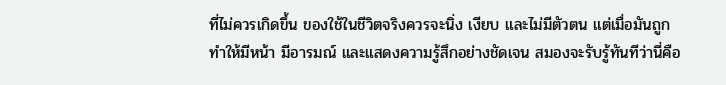ที่ไม่ควรเกิดขึ้น ของใช้ในชีวิตจริงควรจะนิ่ง เงียบ และไม่มีตัวตน แต่เมื่อมันถูกทำให้มีหน้า มีอารมณ์ และแสดงความรู้สึกอย่างชัดเจน สมองจะรับรู้ทันทีว่านี่คือ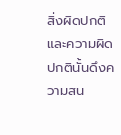สิ่งผิดปกติ และความผิดปกตินั้นดึงความสน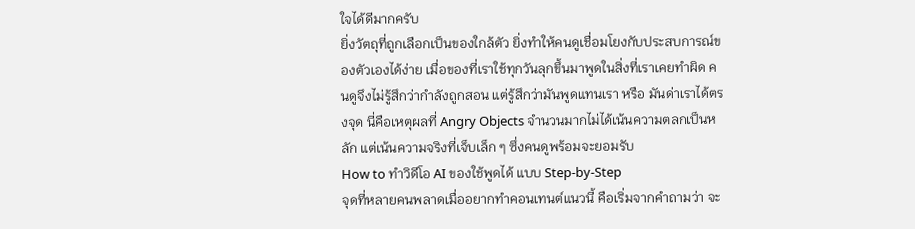ใจได้ดีมากครับ
ยิ่งวัตถุที่ถูกเลือกเป็นของใกล้ตัว ยิ่งทำให้คนดูเชื่อมโยงกับประสบการณ์ของตัวเองได้ง่าย เมื่อของที่เราใช้ทุกวันลุกขึ้นมาพูดในสิ่งที่เราเคยทำผิด คนดูจึงไม่รู้สึกว่ากำลังถูกสอน แต่รู้สึกว่ามันพูดแทนเรา หรือ มันด่าเราได้ตรงจุด นี่คือเหตุผลที่ Angry Objects จำนวนมากไม่ได้เน้นความตลกเป็นหลัก แต่เน้นความจริงที่เจ็บเล็ก ๆ ซึ่งคนดูพร้อมจะยอมรับ
How to ทำวิดีโอ AI ของใช้พูดได้ แบบ Step-by-Step
จุดที่หลายคนพลาดเมื่ออยากทำคอนเทนต์แนวนี้ คือเริ่มจากคำถามว่า จะ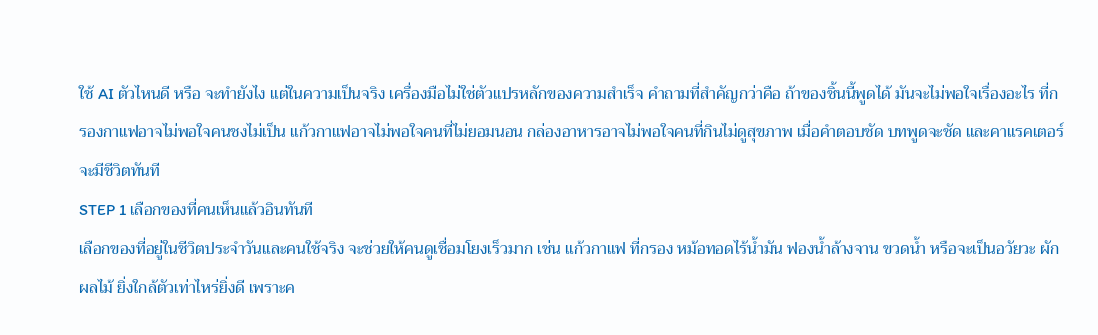ใช้ AI ตัวไหนดี หรือ จะทำยังไง แต่ในความเป็นจริง เครื่องมือไม่ใช่ตัวแปรหลักของความสำเร็จ คำถามที่สำคัญกว่าคือ ถ้าของชิ้นนี้พูดได้ มันจะไม่พอใจเรื่องอะไร ที่กรองกาแฟอาจไม่พอใจคนชงไม่เป็น แก้วกาแฟอาจไม่พอใจคนที่ไม่ยอมนอน กล่องอาหารอาจไม่พอใจคนที่กินไม่ดูสุขภาพ เมื่อคำตอบชัด บทพูดจะชัด และคาแรคเตอร์จะมีชีวิตทันที
STEP 1 เลือกของที่คนเห็นแล้วอินทันที
เลือกของที่อยู่ในชีวิตประจำวันและคนใช้จริง จะช่วยให้คนดูเชื่อมโยงเร็วมาก เช่น แก้วกาแฟ ที่กรอง หม้อทอดไร้น้ำมัน ฟองน้ำล้างจาน ขวดน้ำ หรือจะเป็นอวัยวะ ผัก ผลไม้ ยิ่งใกล้ตัวเท่าไหร่ยิ่งดี เพราะค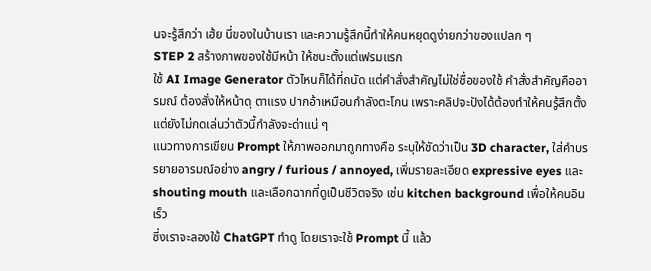นจะรู้สึกว่า เฮ้ย นี่ของในบ้านเรา และความรู้สึกนี้ทำให้คนหยุดดูง่ายกว่าของแปลก ๆ
STEP 2 สร้างภาพของใช้มีหน้า ให้ชนะตั้งแต่เฟรมแรก
ใช้ AI Image Generator ตัวไหนก็ได้ที่ถนัด แต่คำสั่งสำคัญไม่ใช่ชื่อของใช้ คำสั่งสำคัญคืออารมณ์ ต้องสั่งให้หน้าดุ ตาแรง ปากอ้าเหมือนกำลังตะโกน เพราะคลิปจะปังได้ต้องทำให้คนรู้สึกตั้งแต่ยังไม่กดเล่นว่าตัวนี้กำลังจะด่าแน่ ๆ
แนวทางการเขียน Prompt ให้ภาพออกมาถูกทางคือ ระบุให้ชัดว่าเป็น 3D character, ใส่คำบรรยายอารมณ์อย่าง angry / furious / annoyed, เพิ่มรายละเอียด expressive eyes และ shouting mouth และเลือกฉากที่ดูเป็นชีวิตจริง เช่น kitchen background เพื่อให้คนอินเร็ว
ซี่งเราจะลองใข้ ChatGPT ทำดู โดยเราจะใช้ Prompt นี้ แล้ว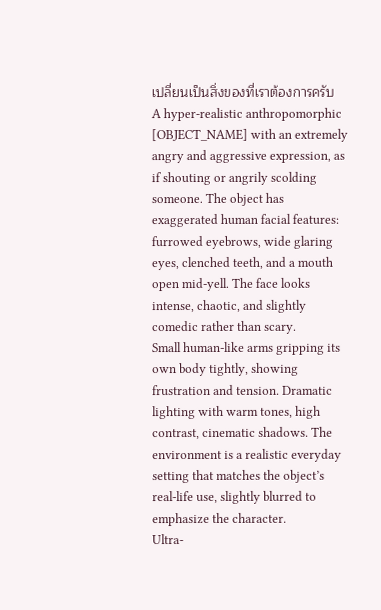เปลี่ยนเป็นสิ่งของที่เราต้องการครับ
A hyper-realistic anthropomorphic [OBJECT_NAME] with an extremely angry and aggressive expression, as if shouting or angrily scolding someone. The object has exaggerated human facial features: furrowed eyebrows, wide glaring eyes, clenched teeth, and a mouth open mid-yell. The face looks intense, chaotic, and slightly comedic rather than scary.
Small human-like arms gripping its own body tightly, showing frustration and tension. Dramatic lighting with warm tones, high contrast, cinematic shadows. The environment is a realistic everyday setting that matches the object’s real-life use, slightly blurred to emphasize the character.
Ultra-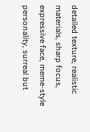detailed texture, realistic materials, sharp focus, expressive face, meme-style personality, surreal but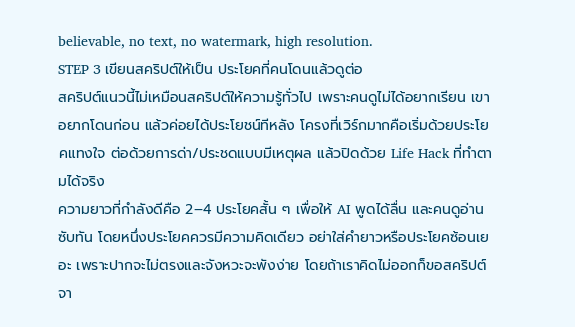believable, no text, no watermark, high resolution.
STEP 3 เขียนสคริปต์ให้เป็น ประโยคที่คนโดนแล้วดูต่อ
สคริปต์แนวนี้ไม่เหมือนสคริปต์ให้ความรู้ทั่วไป เพราะคนดูไม่ได้อยากเรียน เขาอยากโดนก่อน แล้วค่อยได้ประโยชน์ทีหลัง โครงที่เวิร์กมากคือเริ่มด้วยประโยคแทงใจ ต่อด้วยการด่า/ประชดแบบมีเหตุผล แล้วปิดด้วย Life Hack ที่ทำตามได้จริง
ความยาวที่กำลังดีคือ 2–4 ประโยคสั้น ๆ เพื่อให้ AI พูดได้ลื่น และคนดูอ่านซับทัน โดยหนึ่งประโยคควรมีความคิดเดียว อย่าใส่คำยาวหรือประโยคซ้อนเยอะ เพราะปากจะไม่ตรงและจังหวะจะพังง่าย โดยถ้าเราคิดไม่ออกก็ขอสคริปต์จา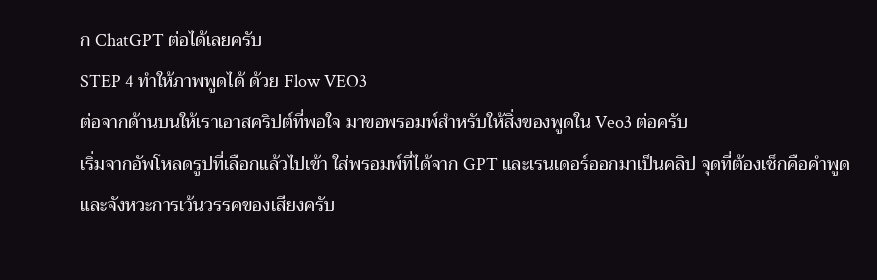ก ChatGPT ต่อได้เลยครับ
STEP 4 ทำให้ภาพพูดได้ ด้วย Flow VEO3
ต่อจากด้านบนให้เราเอาสคริปต์ที่พอใจ มาขอพรอมพ์สำหรับให้สิ่งของพูดใน Veo3 ต่อครับ
เริ่มจากอัพโหลดรูปที่เลือกแล้วไปเข้า ใส่พรอมพ์ที่ได้จาก GPT และเรนเดอร์ออกมาเป็นคลิป จุดที่ต้องเช็กคือคำพูด และจังหวะการเว้นวรรคของเสียงครับ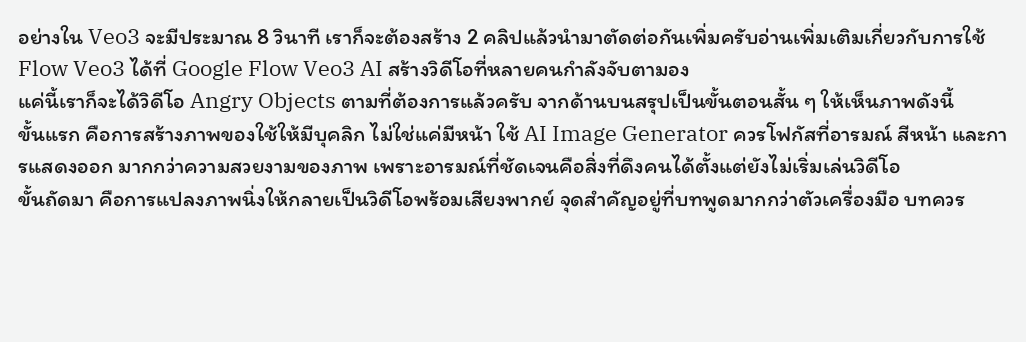อย่างใน Veo3 จะมีประมาณ 8 วินาที เราก็จะต้องสร้าง 2 คลิปแล้วนำมาตัดต่อกันเพิ่มครับอ่านเพิ่มเติมเกี่ยวกับการใช้ Flow Veo3 ได้ที่ Google Flow Veo3 AI สร้างวิดีโอที่หลายคนกำลังจับตามอง
แค่นี้เราก็จะได้วิดีโอ Angry Objects ตามที่ต้องการแล้วครับ จากด้านบนสรุปเป็นขั้นตอนสั้น ๆ ให้เห็นภาพดังนี้
ขั้นแรก คือการสร้างภาพของใช้ให้มีบุคลิก ไม่ใช่แค่มีหน้า ใช้ AI Image Generator ควรโฟกัสที่อารมณ์ สีหน้า และการแสดงออก มากกว่าความสวยงามของภาพ เพราะอารมณ์ที่ชัดเจนคือสิ่งที่ดึงคนได้ตั้งแต่ยังไม่เริ่มเล่นวิดีโอ
ขั้นถัดมา คือการแปลงภาพนิ่งให้กลายเป็นวิดีโอพร้อมเสียงพากย์ จุดสำคัญอยู่ที่บทพูดมากกว่าตัวเครื่องมือ บทควร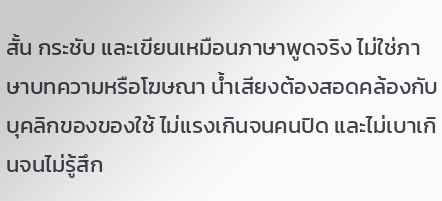สั้น กระชับ และเขียนเหมือนภาษาพูดจริง ไม่ใช่ภาษาบทความหรือโฆษณา น้ำเสียงต้องสอดคล้องกับบุคลิกของของใช้ ไม่แรงเกินจนคนปิด และไม่เบาเกินจนไม่รู้สึก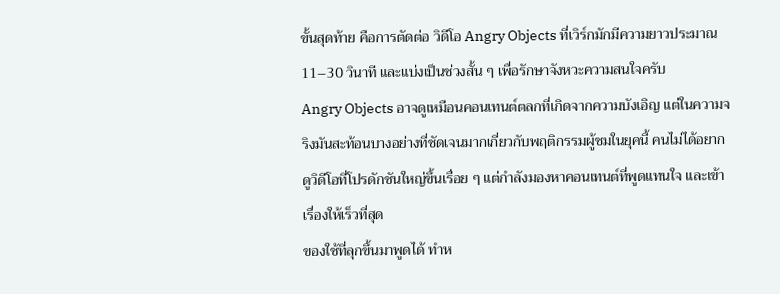ขั้นสุดท้าย คือการตัดต่อ วิดีโอ Angry Objects ที่เวิร์กมักมีความยาวประมาณ 11–30 วินาที และแบ่งเป็นช่วงสั้น ๆ เพื่อรักษาจังหวะความสนใจครับ
Angry Objects อาจดูเหมือนคอนเทนต์ตลกที่เกิดจากความบังเอิญ แต่ในความจริงมันสะท้อนบางอย่างที่ชัดเจนมากเกี่ยวกับพฤติกรรมผู้ชมในยุคนี้ คนไม่ได้อยากดูวิดีโอที่โปรดักชันใหญ่ขึ้นเรื่อย ๆ แต่กำลังมองหาคอนเทนต์ที่พูดแทนใจ และเข้าเรื่องให้เร็วที่สุด
ของใช้ที่ลุกขึ้นมาพูดได้ ทำห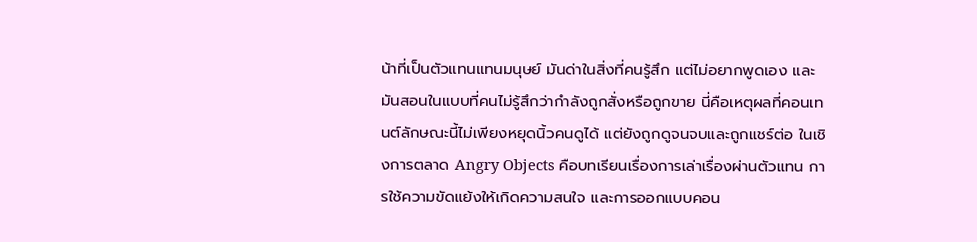น้าที่เป็นตัวแทนแทนมนุษย์ มันด่าในสิ่งที่คนรู้สึก แต่ไม่อยากพูดเอง และมันสอนในแบบที่คนไม่รู้สึกว่ากำลังถูกสั่งหรือถูกขาย นี่คือเหตุผลที่คอนเทนต์ลักษณะนี้ไม่เพียงหยุดนิ้วคนดูได้ แต่ยังถูกดูจนจบและถูกแชร์ต่อ ในเชิงการตลาด Angry Objects คือบทเรียนเรื่องการเล่าเรื่องผ่านตัวแทน การใช้ความขัดแย้งให้เกิดความสนใจ และการออกแบบคอน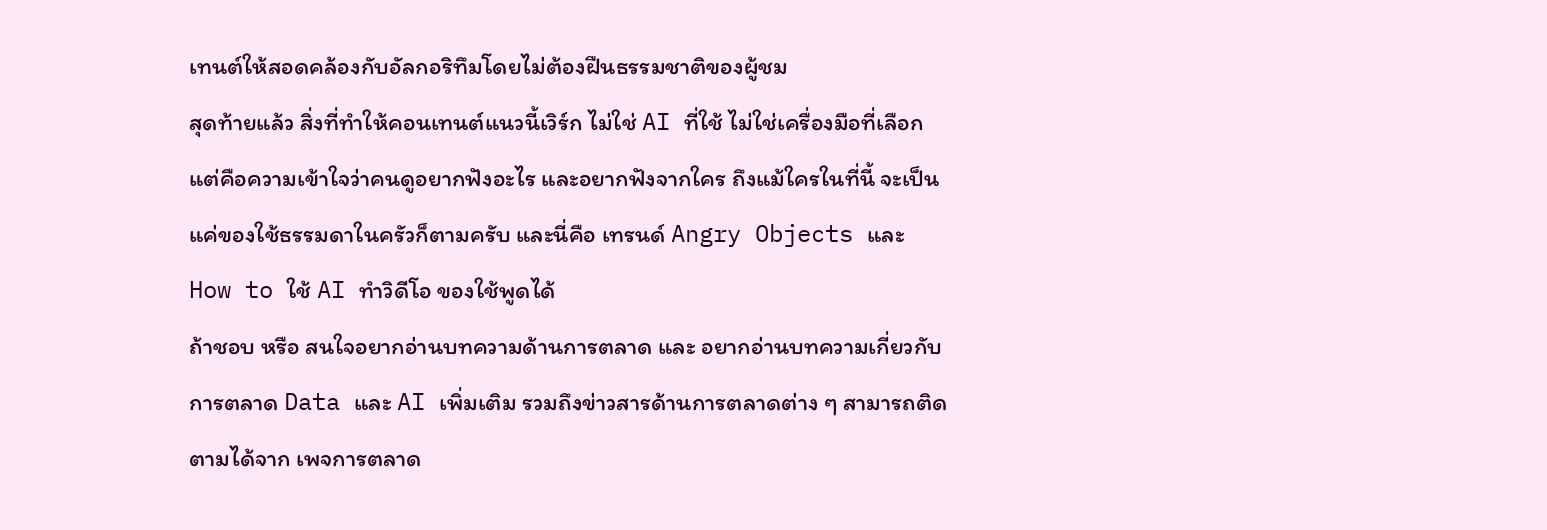เทนต์ให้สอดคล้องกับอัลกอริทึมโดยไม่ต้องฝืนธรรมชาติของผู้ชม
สุดท้ายแล้ว สิ่งที่ทำให้คอนเทนต์แนวนี้เวิร์ก ไม่ใช่ AI ที่ใช้ ไม่ใช่เครื่องมือที่เลือก แต่คือความเข้าใจว่าคนดูอยากฟังอะไร และอยากฟังจากใคร ถึงแม้ใครในที่นี้ จะเป็นแค่ของใช้ธรรมดาในครัวก็ตามครับ และนี่คือ เทรนด์ Angry Objects และ How to ใช้ AI ทำวิดีโอ ของใช้พูดได้
ถ้าชอบ หรือ สนใจอยากอ่านบทความด้านการตลาด และ อยากอ่านบทความเกี่ยวกับการตลาด Data และ AI เพิ่มเติม รวมถึงข่าวสารด้านการตลาดต่าง ๆ สามารถติดตามได้จาก เพจการตลาด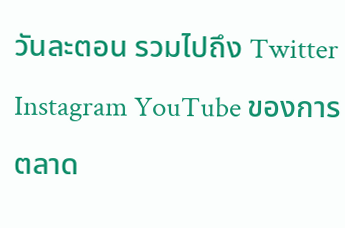วันละตอน รวมไปถึง Twitter Instagram YouTube ของการตลาด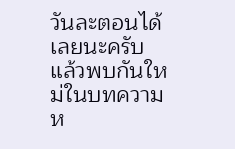วันละตอนได้เลยนะครับ แล้วพบกันใหม่ในบทความห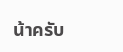น้าครับ